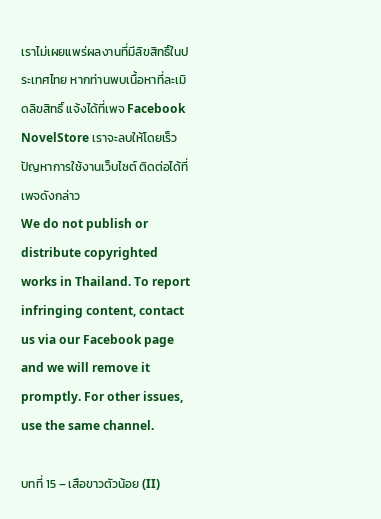เราไม่เผยแพร่ผลงานที่มีลิขสิทธิ์ในประเทศไทย หากท่านพบเนื้อหาที่ละเมิดลิขสิทธิ์ แจ้งได้ที่เพจ Facebook NovelStore เราจะลบให้โดยเร็ว
ปัญหาการใช้งานเว็บไซต์ ติดต่อได้ที่เพจดังกล่าว
We do not publish or distribute copyrighted works in Thailand. To report infringing content, contact us via our Facebook page and we will remove it promptly. For other issues, use the same channel.

บทที่ 15 – เสือขาวตัวน้อย (II)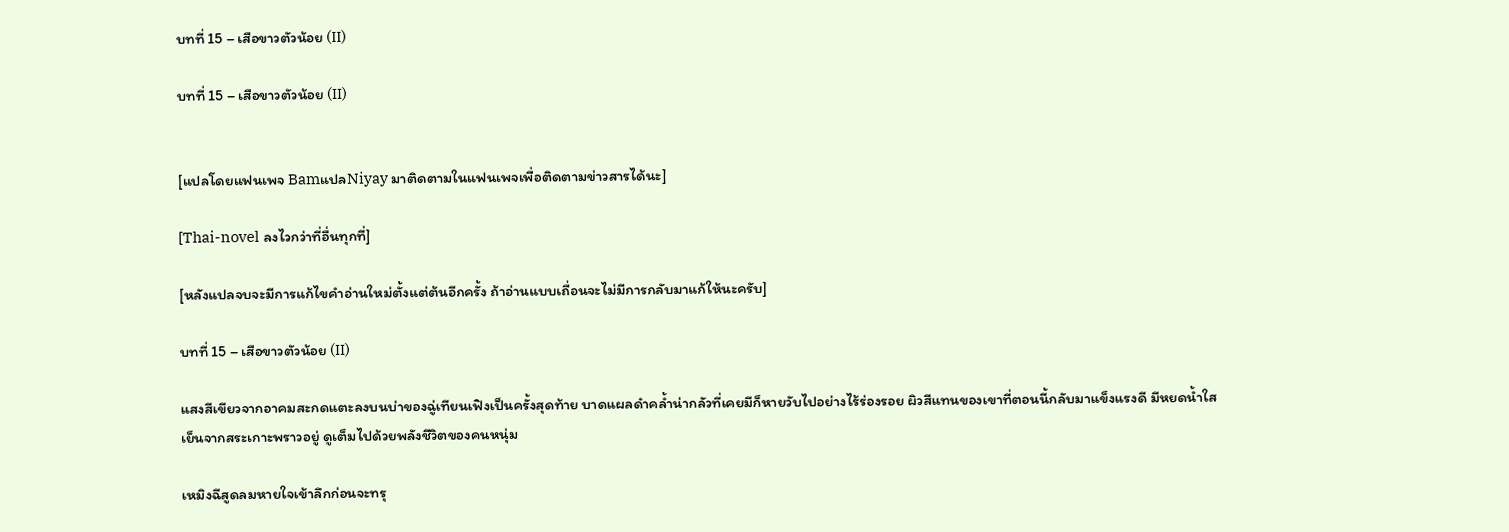บทที่ 15 – เสือขาวตัวน้อย (II)

บทที่ 15 – เสือขาวตัวน้อย (II)


[แปลโดยแฟนเพจ BamแปลNiyay มาติดตามในแฟนเพจเพื่อติดตามข่าวสารได้นะ]

[Thai-novel ลงไวกว่าที่อื่นทุกที่]

[หลังแปลจบจะมีการแก้ไขคำอ่านใหม่ตั้งแต่ต้นอีกครั้ง ถ้าอ่านแบบเถื่อนจะไม่มีการกลับมาแก้ให้นะครับ]

บทที่ 15 – เสือขาวตัวน้อย (II)

แสงสีเขียวจากอาคมสะกดแตะลงบนบ่าของฉู่เทียนเฟิงเป็นครั้งสุดท้าย บาดแผลดำคล้ำน่ากลัวที่เคยมีก็หายวับไปอย่างไร้ร่องรอย ผิวสีแทนของเขาที่ตอนนี้กลับมาแข็งแรงดี มีหยดน้ำใสเย็นจากสระเกาะพราวอยู่ ดูเต็มไปด้วยพลังชีวิตของคนหนุ่ม

เหมิงฉีสูดลมหายใจเข้าลึกก่อนจะทรุ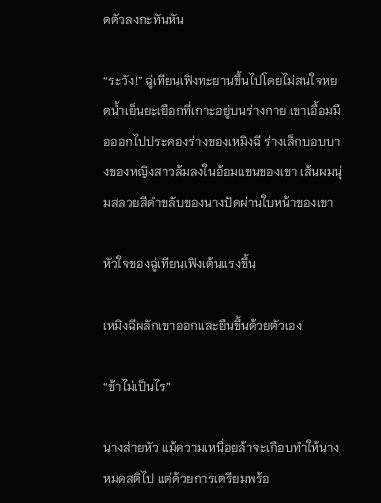ดตัวลงกะทันหัน

“ระวัง!” ฉู่เทียนเฟิงทะยานขึ้นไปโดยไม่สนใจหยดน้ำเย็นยะเยือกที่เกาะอยู่บนร่างกาย เขาเอื้อมมือออกไปประคองร่างของเหมิงฉี ร่างเล็กบอบบางของหญิงสาวล้มลงในอ้อมแขนของเขา เส้นผมนุ่มสลวยสีดำขลับของนางปัดผ่านใบหน้าของเขา

หัวใจของฉู่เทียนเฟิงเต้นแรงขึ้น

เหมิงฉีผลักเขาออกและยืนขึ้นด้วยตัวเอง

“ข้าไม่เป็นไร”

นางส่ายหัว แม้ความเหนื่อยล้าจะเกือบทำให้นางหมดสติไป แต่ด้วยการเตรียมพร้อ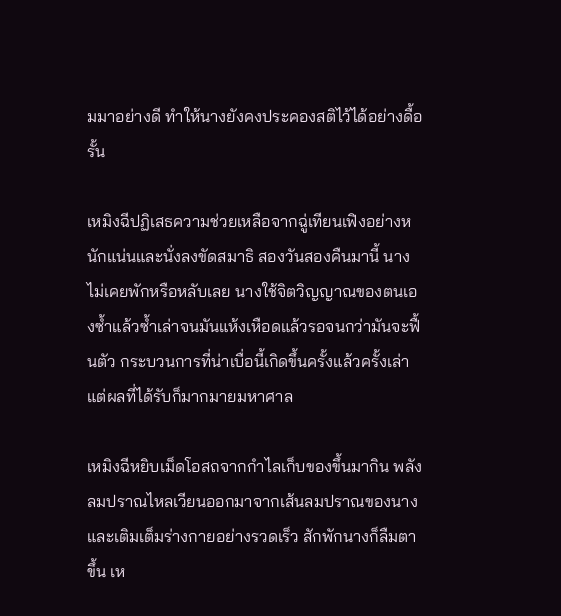มมาอย่างดี ทำให้นางยังคงประคองสติไว้ได้อย่างดื้อรั้น

เหมิงฉีปฏิเสธความช่วยเหลือจากฉู่เทียนเฟิงอย่างหนักแน่นและนั่งลงขัดสมาธิ สองวันสองคืนมานี้ นางไม่เคยพักหรือหลับเลย นางใช้จิตวิญญาณของตนเองซ้ำแล้วซ้ำเล่าจนมันแห้งเหือดแล้วรอจนกว่ามันจะฟื้นตัว กระบวนการที่น่าเบื่อนี้เกิดขึ้นครั้งแล้วครั้งเล่า แต่ผลที่ได้รับก็มากมายมหาศาล

เหมิงฉีหยิบเม็ดโอสถจากกำไลเก็บของขึ้นมากิน พลังลมปราณไหลเวียนออกมาจากเส้นลมปราณของนางและเติมเต็มร่างกายอย่างรวดเร็ว สักพักนางก็ลืมตาขึ้น เห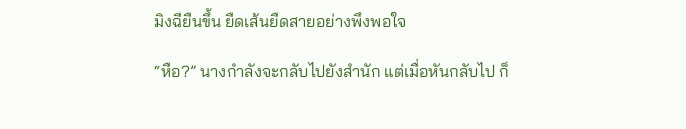มิงฉียืนขึ้น ยืดเส้นยืดสายอย่างพึงพอใจ

“หือ?” นางกำลังจะกลับไปยังสำนัก แต่เมื่อหันกลับไป ก็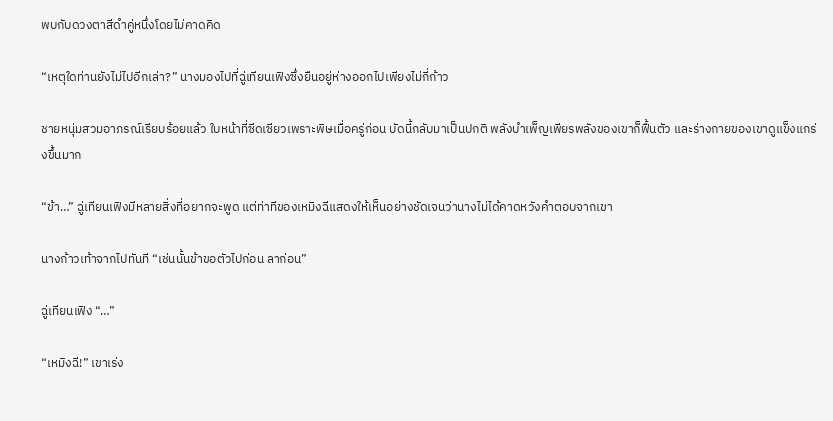พบกับดวงตาสีดำคู่หนึ่งโดยไม่คาดคิด

“เหตุใดท่านยังไม่ไปอีกเล่า?” นางมองไปที่ฉู่เทียนเฟิงซึ่งยืนอยู่ห่างออกไปเพียงไม่กี่ก้าว

ชายหนุ่มสวมอาภรณ์เรียบร้อยแล้ว ใบหน้าที่ซีดเซียวเพราะพิษเมื่อครู่ก่อน บัดนี้กลับมาเป็นปกติ พลังบำเพ็ญเพียรพลังของเขาก็ฟื้นตัว และร่างกายของเขาดูแข็งแกร่งขึ้นมาก

“ข้า…” ฉู่เทียนเฟิงมีหลายสิ่งที่อยากจะพูด แต่ท่าทีของเหมิงฉีแสดงให้เห็นอย่างชัดเจนว่านางไม่ได้คาดหวังคำตอบจากเขา

นางก้าวเท้าจากไปทันที “เช่นนั้นข้าขอตัวไปก่อน ลาก่อน”

ฉู่เทียนเฟิง “…”

“เหมิงฉี!” เขาเร่ง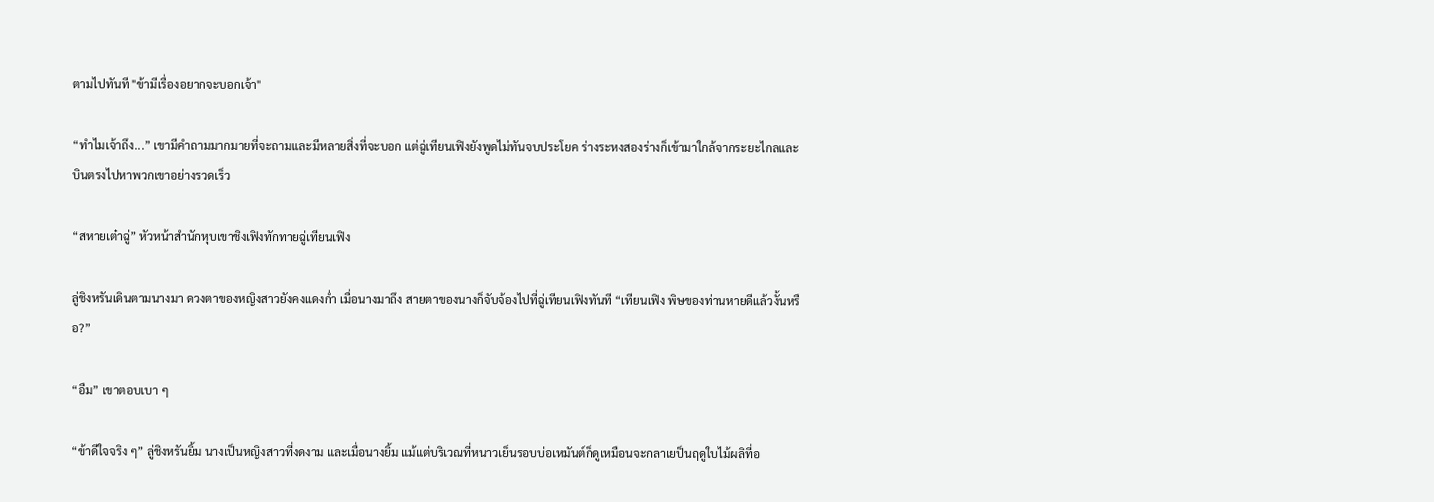ตามไปทันที "ข้ามีเรื่องอยากจะบอกเจ้า"

“ทำไมเจ้าถึง...” เขามีคำถามมากมายที่จะถามและมีหลายสิ่งที่จะบอก แต่ฉู่เทียนเฟิงยังพูดไม่ทันจบประโยค ร่างระหงสองร่างก็เข้ามาใกล้จากระยะไกลและบินตรงไปหาพวกเขาอย่างรวดเร็ว

“สหายเต๋าฉู่” หัวหน้าสำนักหุบเขาชิงเฟิงทักทายฉู่เทียนเฟิง

ลู่ชิงหรันเดินตามนางมา ดวงตาของหญิงสาวยังคงแดงก่ำ เมื่อนางมาถึง สายตาของนางก็จับจ้องไปที่ฉู่เทียนเฟิงทันที “เทียนเฟิง พิษของท่านหายดีแล้วงั้นหรือ?”

“อืม” เขาตอบเบา ๆ

“ข้าดีใจจริง ๆ” ลู่ชิงหรันยิ้ม นางเป็นหญิงสาวที่งดงาม และเมื่อนางยิ้ม แม้แต่บริเวณที่หนาวเย็นรอบบ่อเหมันต์ก็ดูเหมือนจะกลาเยป็นฤดูใบไม้ผลิที่อ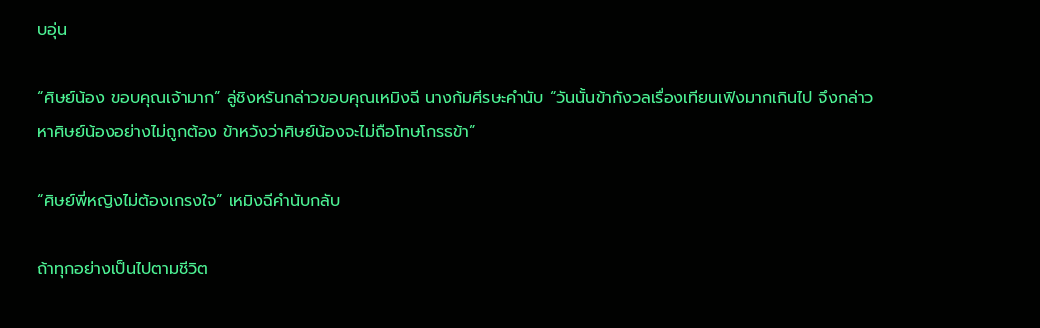บอุ่น

“ศิษย์น้อง ขอบคุณเจ้ามาก” ลู่ชิงหรันกล่าวขอบคุณเหมิงฉี นางก้มศีรษะคำนับ “วันนั้นข้ากังวลเรื่องเทียนเฟิงมากเกินไป จึงกล่าวหาศิษย์น้องอย่างไม่ถูกต้อง ข้าหวังว่าศิษย์น้องจะไม่ถือโทษโกรธข้า”

“ศิษย์พี่หญิงไม่ต้องเกรงใจ” เหมิงฉีคำนับกลับ

ถ้าทุกอย่างเป็นไปตามชีวิต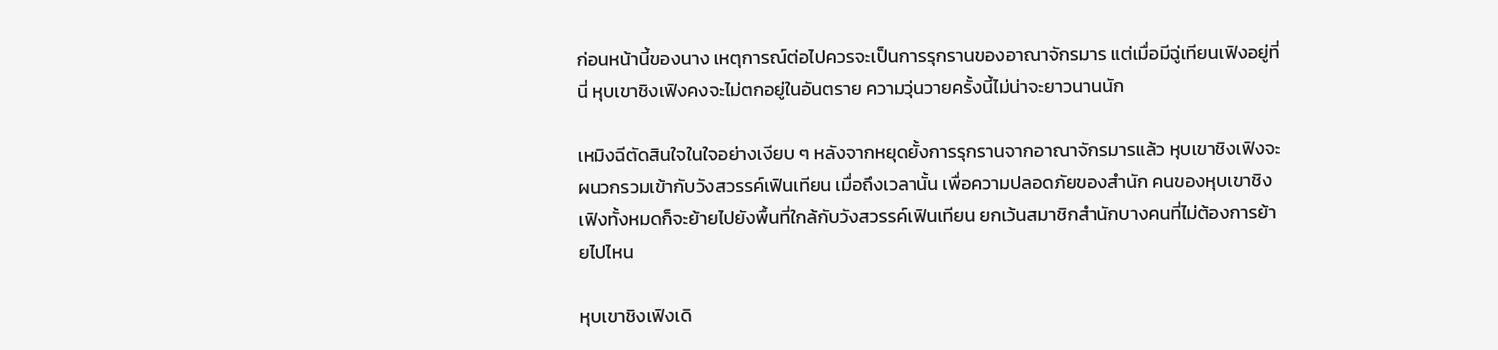ก่อนหน้านี้ของนาง เหตุการณ์ต่อไปควรจะเป็นการรุกรานของอาณาจักรมาร แต่เมื่อมีฉู่เทียนเฟิงอยู่ที่นี่ หุบเขาชิงเฟิงคงจะไม่ตกอยู่ในอันตราย ความวุ่นวายครั้งนี้ไม่น่าจะยาวนานนัก

เหมิงฉีตัดสินใจในใจอย่างเงียบ ๆ หลังจากหยุดยั้งการรุกรานจากอาณาจักรมารแล้ว หุบเขาชิงเฟิงจะผนวกรวมเข้ากับวังสวรรค์เฟินเทียน เมื่อถึงเวลานั้น เพื่อความปลอดภัยของสำนัก คนของหุบเขาชิงเฟิงทั้งหมดก็จะย้ายไปยังพื้นที่ใกล้กับวังสวรรค์เฟินเทียน ยกเว้นสมาชิกสำนักบางคนที่ไม่ต้องการย้ายไปไหน

หุบเขาชิงเฟิงเดิ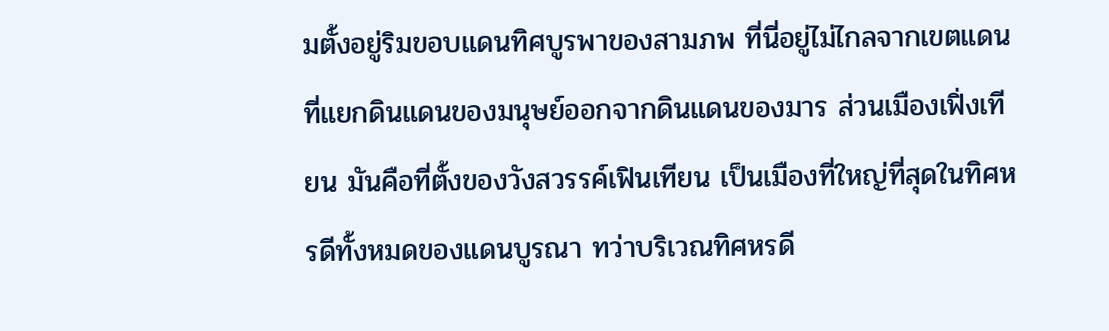มตั้งอยู่ริมขอบแดนทิศบูรพาของสามภพ ที่นี่อยู่ไม่ไกลจากเขตแดนที่แยกดินแดนของมนุษย์ออกจากดินแดนของมาร ส่วนเมืองเฟิ่งเทียน มันคือที่ตั้งของวังสวรรค์เฟินเทียน เป็นเมืองที่ใหญ่ที่สุดในทิศหรดีทั้งหมดของแดนบูรณา ทว่าบริเวณทิศหรดี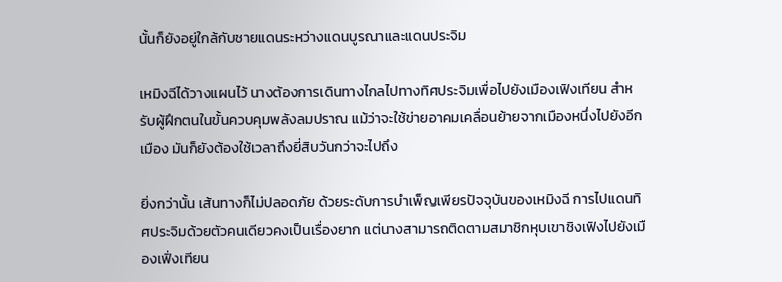นั้นก็ยังอยู่ใกล้กับชายแดนระหว่างแดนบูรณาและแดนประจิม

เหมิงฉีได้วางแผนไว้ นางต้องการเดินทางไกลไปทางทิศประจิมเพื่อไปยังเมืองเฟิงเทียน สำหรับผู้ฝึกตนในขั้นควบคุมพลังลมปราณ แม้ว่าจะใช้ข่ายอาคมเคลื่อนย้ายจากเมืองหนึ่งไปยังอีกเมือง มันก็ยังต้องใช้เวลาถึงยี่สิบวันกว่าจะไปถึง

ยิ่งกว่านั้น เส้นทางก็ไม่ปลอดภัย ด้วยระดับการบำเพ็ญเพียรปัจจุบันของเหมิงฉี การไปแดนทิศประจิมด้วยตัวคนเดียวคงเป็นเรื่องยาก แต่นางสามารถติดตามสมาชิกหุบเขาชิงเฟิงไปยังเมืองเฟิ่งเทียน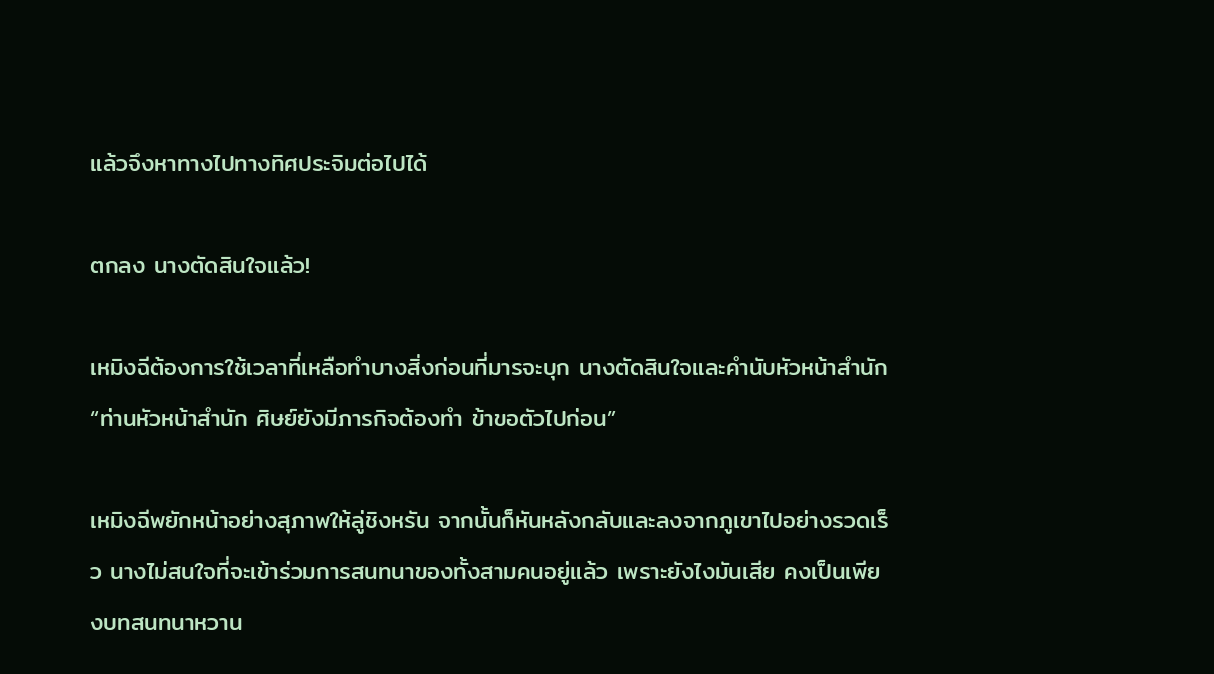แล้วจึงหาทางไปทางทิศประจิมต่อไปได้

ตกลง นางตัดสินใจแล้ว!

เหมิงฉีต้องการใช้เวลาที่เหลือทำบางสิ่งก่อนที่มารจะบุก นางตัดสินใจและคำนับหัวหน้าสำนัก “ท่านหัวหน้าสำนัก ศิษย์ยังมีภารกิจต้องทำ ข้าขอตัวไปก่อน”

เหมิงฉีพยักหน้าอย่างสุภาพให้ลู่ชิงหรัน จากนั้นก็หันหลังกลับและลงจากภูเขาไปอย่างรวดเร็ว นางไม่สนใจที่จะเข้าร่วมการสนทนาของทั้งสามคนอยู่แล้ว เพราะยังไงมันเสีย คงเป็นเพียงบทสนทนาหวาน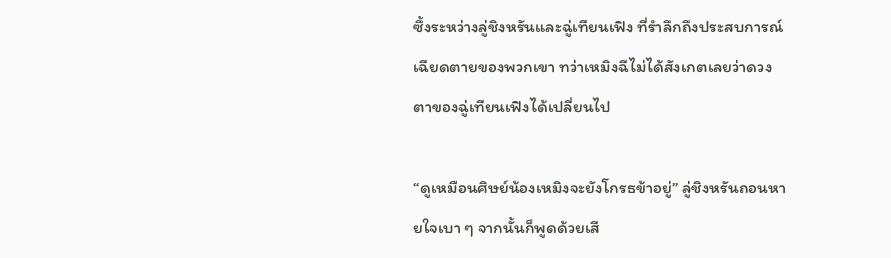ซึ้งระหว่างลู่ชิงหรันและฉู่เทียนเฟิง ที่รำลึกถึงประสบการณ์เฉียดตายของพวกเขา ทว่าเหมิงฉีไม่ได้สังเกตเลยว่าดวงตาของฉู่เทียนเฟิงได้เปลี่ยนไป

“ดูเหมือนศิษย์น้องเหมิงจะยังโกรธข้าอยู่” ลู่ชิงหรันถอนหายใจเบา ๆ จากนั้นก็พูดด้วยเสี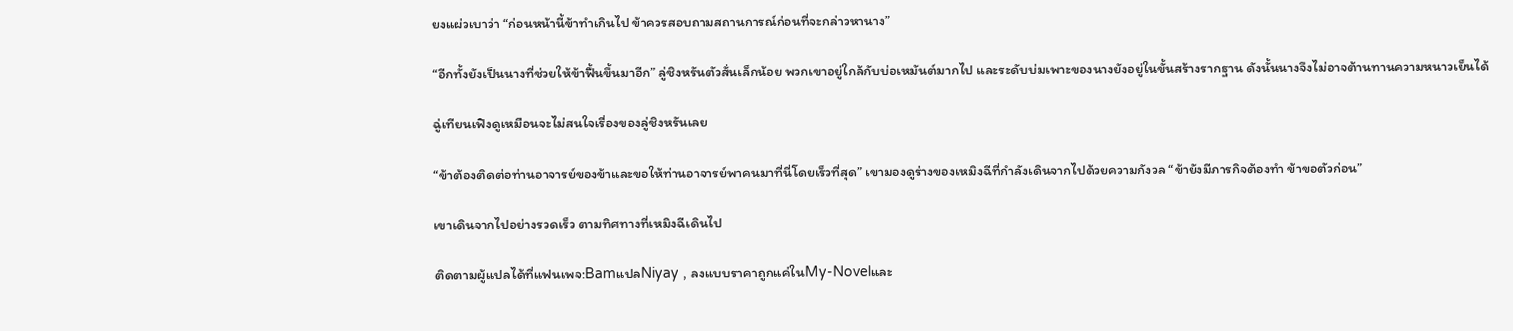ยงแผ่วเบาว่า “ก่อนหน้านี้ข้าทำเกินไป ข้าควรสอบถามสถานการณ์ก่อนที่จะกล่าวหานาง”

“อีกทั้งยังเป็นนางที่ช่วยให้ข้าฟื้นขึ้นมาอีก” ลู่ชิงหรันตัวสั่นเล็กน้อย พวกเขาอยู่ใกล้กับบ่อเหมันต์มากไป และระดับบ่มเพาะของนางยังอยู่ในขั้นสร้างรากฐาน ดังนั้นนางจึงไม่อาจต้านทานความหนาวเย็นได้

ฉู่เทียนเฟิงดูเหมือนจะไม่สนใจเรื่องของลู่ชิงหรันเลย

“ข้าต้องติดต่อท่านอาจารย์ของข้าและขอให้ท่านอาจารย์พาคนมาที่นี่โดยเร็วที่สุด” เขามองดูร่างของเหมิงฉีที่กำลังเดินจากไปด้วยความกังวล “ข้ายังมีภารกิจต้องทำ ข้าขอตัวก่อน”

เขาเดินจากไปอย่างรวดเร็ว ตามทิศทางที่เหมิงฉีเดินไป

ติดตามผู้แปลได้ที่แฟนเพจ:BamแปลNiyay , ลงแบบราคาถูกแค่ในMy-Novelและ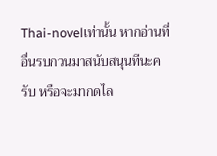Thai-novelเท่านั้น หากอ่านที่อื่นรบกวนมาสนับสนุนทีนะครับ หรือจะมากดไล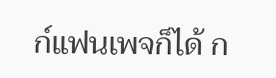ก์แฟนเพจก็ได้ ก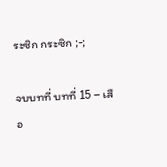ระซิก กระซิก ;-;

จบบทที่ บทที่ 15 – เสือ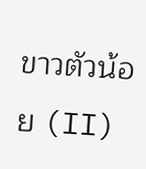ขาวตัวน้อย (II)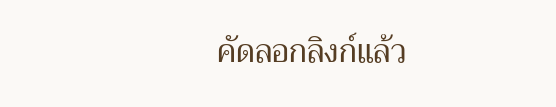คัดลอกลิงก์แล้ว